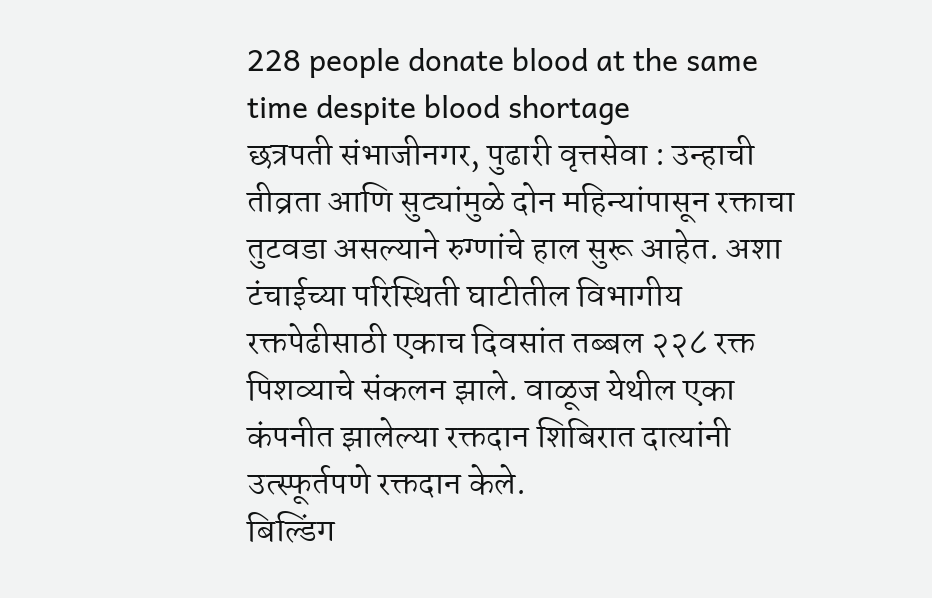228 people donate blood at the same time despite blood shortage
छत्रपती संभाजीनगर, पुढारी वृत्तसेवा : उन्हाची तीव्रता आणि सुट्यांमुळे दोन महिन्यांपासून रक्ताचा तुटवडा असल्याने रुग्णांचे हाल सुरू आहेत. अशा टंचाईच्या परिस्थिती घाटीतील विभागीय रक्तपेढीसाठी एकाच दिवसांत तब्बल २२८ रक्त पिशव्याचे संकलन झाले. वाळूज येथील एका कंपनीत झालेल्या रक्तदान शिबिरात दात्यांनी उत्स्फूर्तपणे रक्तदान केले.
बिल्डिंग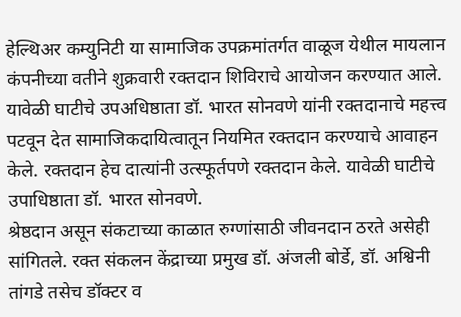हेल्थिअर कम्युनिटी या सामाजिक उपक्रमांतर्गत वाळूज येथील मायलान कंपनीच्या वतीने शुक्रवारी रक्तदान शिविराचे आयोजन करण्यात आले. यावेळी घाटीचे उपअधिष्ठाता डॉ. भारत सोनवणे यांनी रक्तदानाचे महत्त्व पटवून देत सामाजिकदायित्वातून नियमित रक्तदान करण्याचे आवाहन केले. रक्तदान हेच दात्यांनी उत्स्फूर्तपणे रक्तदान केले. यावेळी घाटीचे उपाधिष्ठाता डॉ. भारत सोनवणे.
श्रेष्ठदान असून संकटाच्या काळात रुग्णांसाठी जीवनदान ठरते असेही सांगितले. रक्त संकलन केंद्राच्या प्रमुख डॉ. अंजली बोर्डे, डॉ. अश्विनी तांगडे तसेच डॉक्टर व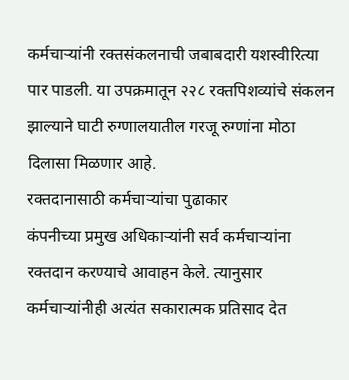कर्मचाऱ्यांनी रक्तसंकलनाची जबाबदारी यशस्वीरित्या पार पाडली. या उपक्रमातून २२८ रक्तपिशव्यांचे संकलन झाल्याने घाटी रुग्णालयातील गरजू रुग्णांना मोठा दिलासा मिळणार आहे.
रक्तदानासाठी कर्मचाऱ्यांचा पुढाकार
कंपनीच्या प्रमुख अधिकाऱ्यांनी सर्व कर्मचाऱ्यांना रक्तदान करण्याचे आवाहन केले. त्यानुसार कर्मचाऱ्यांनीही अत्यंत सकारात्मक प्रतिसाद देत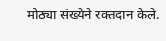मोठ्या संख्येने रक्तदान केले.